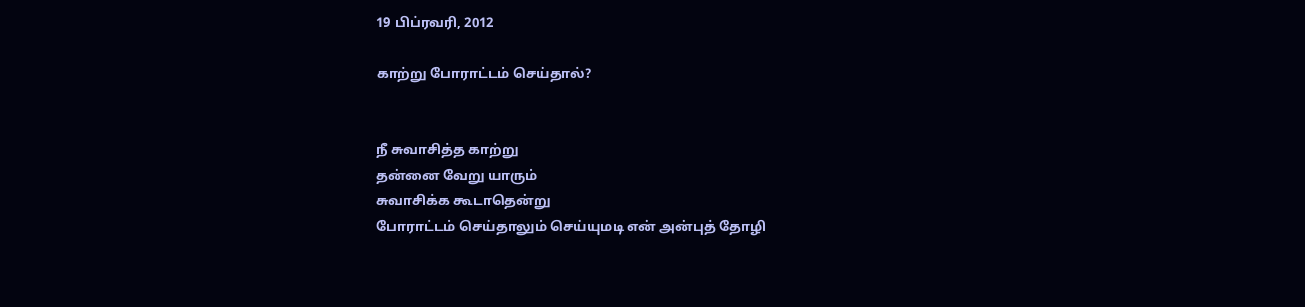19 பிப்ரவரி, 2012

காற்று போராட்டம் செய்தால்?


நீ சுவாசித்த காற்று
தன்னை வேறு யாரும்
சுவாசிக்க கூடாதென்று
போராட்டம் செய்தாலும் செய்யுமடி என் அன்புத் தோழி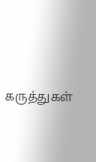கருத்துகள்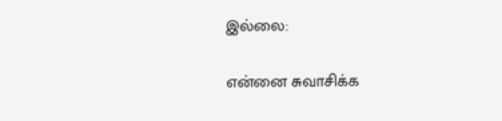இல்லை:

என்னை சுவாசிக்க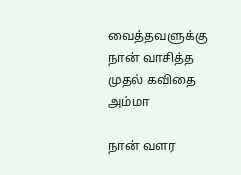வைத்தவளுக்கு நான் வாசித்த முதல் கவிதை அம்மா

நான் வளர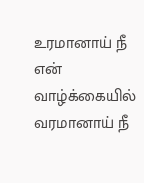உரமானாய் நீ என் வாழ்க்கையில் வரமானாய் நீ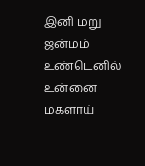இனி மறு ஜன்மம் உண்டெனில் உன்னை மகளாய்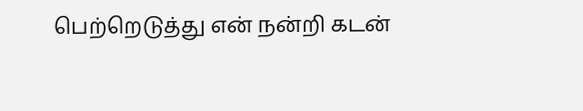பெற்றெடுத்து என் நன்றி கடன்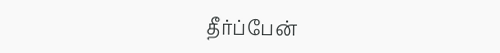தீர்ப்பேன்